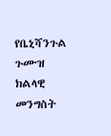የቤኒሻንጉል ጉሙዝ ክልላዊ መንግስት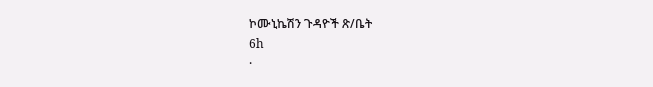ኮሙኒኬሽን ጉዳዮች ጽ/ቤት
6h
·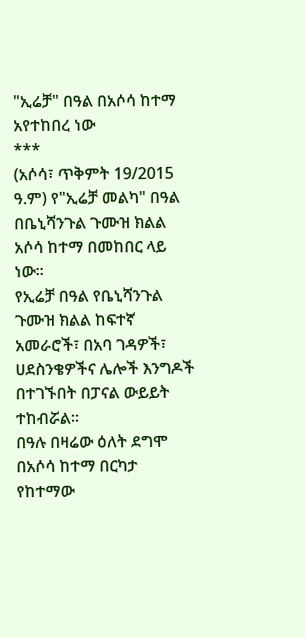"ኢሬቻ" በዓል በአሶሳ ከተማ አየተከበረ ነው
***
(አሶሳ፣ ጥቅምት 19/2015 ዓ.ም) የ"ኢሬቻ መልካ" በዓል በቤኒሻንጉል ጉሙዝ ክልል አሶሳ ከተማ በመከበር ላይ ነው።
የኢሬቻ በዓል የቤኒሻንጉል ጉሙዝ ክልል ከፍተኛ አመራሮች፣ በአባ ገዳዎች፣ ሀደስንቄዎችና ሌሎች እንግዶች በተገኙበት በፓናል ውይይት ተከብሯል።
በዓሉ በዛሬው ዕለት ደግሞ በአሶሳ ከተማ በርካታ የከተማው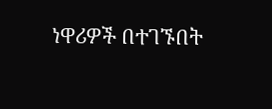ነዋሪዎች በተገኙበት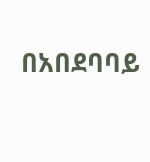በአበደባባይ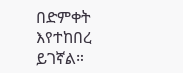በድምቀት እየተከበረ ይገኛል።